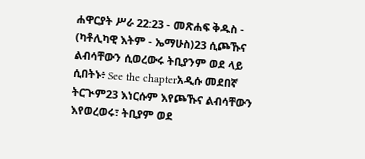ሐዋርያት ሥራ 22:23 - መጽሐፍ ቅዱስ - (ካቶሊካዊ እትም - ኤማሁስ)23 ሲጮኹና ልብሳቸውን ሲወረውሩ ትቢያንም ወደ ላይ ሲበትኑ፥ See the chapterአዲሱ መደበኛ ትርጒም23 እነርሱም እየጮኹና ልብሳቸውን እየወረወሩ፣ ትቢያም ወደ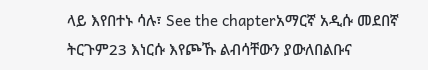ላይ እየበተኑ ሳሉ፣ See the chapterአማርኛ አዲሱ መደበኛ ትርጉም23 እነርሱ እየጮኹ ልብሳቸውን ያውለበልቡና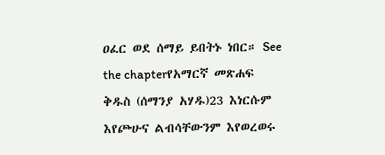ዐፈር ወደ ሰማይ ይበትኑ ነበር። See the chapterየአማርኛ መጽሐፍ ቅዱስ (ሰማንያ አሃዱ)23 እነርሱም እየጮሁና ልብሳቸውንም እየወረወሩ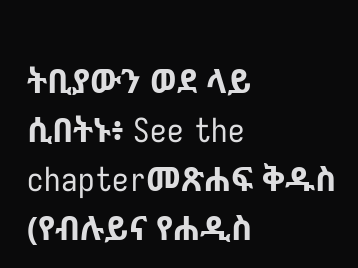ትቢያውን ወደ ላይ ሲበትኑ፥ See the chapterመጽሐፍ ቅዱስ (የብሉይና የሐዲስ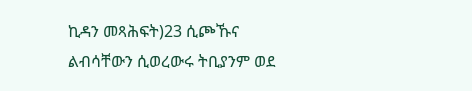ኪዳን መጻሕፍት)23 ሲጮኹና ልብሳቸውን ሲወረውሩ ትቢያንም ወደ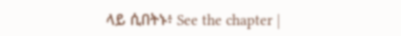ላይ ሲበትኑ፥ See the chapter |